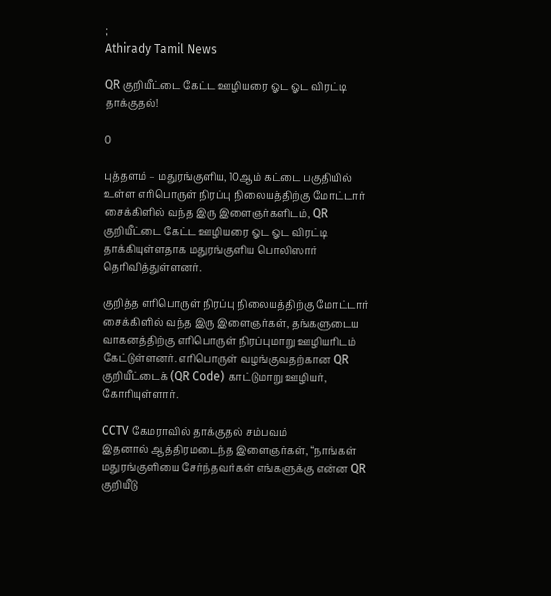;
Athirady Tamil News

QR குறியீட்டை கேட்ட ஊழியரை ஓட ஓட விரட்டி தாக்குதல்!

0

புத்தளம் – மதுரங்குளிய, 10ஆம் கட்டை பகுதியில் உள்ள எரிபொருள் நிரப்பு நிலையத்திற்கு மோட்டார் சைக்கிளில் வந்த இரு இளைஞர்களிடம், QR குறியீட்டை கேட்ட ஊழியரை ஓட ஓட விரட்டி தாக்கியுள்ளதாக மதுரங்குளிய பொலிஸார் தெரிவித்துள்ளனர்.

குறித்த எரிபொருள் நிரப்பு நிலையத்திற்கு மோட்டார் சைக்கிளில் வந்த இரு இளைஞர்கள், தங்களுடைய வாகனத்திற்கு எரிபொருள் நிரப்புமாறு ஊழியரிடம் கேட்டுள்ளனர். எரிபொருள் வழங்குவதற்கான QR குறியீட்டைக் (QR Code) காட்டுமாறு ஊழியர், கோரியுள்ளார்.

CCTV கேமராவில் தாக்குதல் சம்பவம்
இதனால் ஆத்திரமடைந்த இளைஞர்கள், “நாங்கள் மதுரங்குளியை சேர்ந்தவர்கள் எங்களுக்கு என்ன QR குறியீடு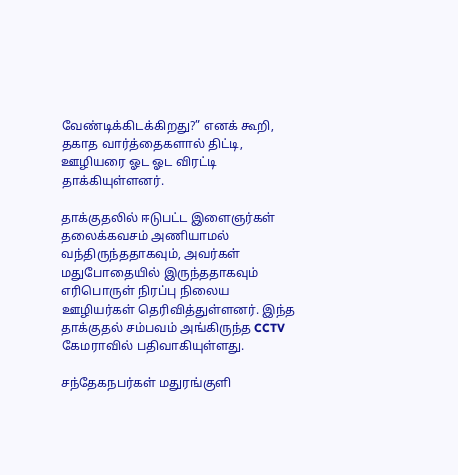வேண்டிக்கிடக்கிறது?” எனக் கூறி, தகாத வார்த்தைகளால் திட்டி, ஊழியரை ஓட ஓட விரட்டி தாக்கியுள்ளனர்.

தாக்குதலில் ஈடுபட்ட இளைஞர்கள் தலைக்கவசம் அணியாமல் வந்திருந்ததாகவும், அவர்கள் மதுபோதையில் இருந்ததாகவும் எரிபொருள் நிரப்பு நிலைய ஊழியர்கள் தெரிவித்துள்ளனர். இந்த தாக்குதல் சம்பவம் அங்கிருந்த CCTV கேமராவில் பதிவாகியுள்ளது.

சந்தேகநபர்கள் மதுரங்குளி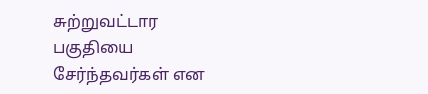சுற்றுவட்டார பகுதியை சேர்ந்தவர்கள் என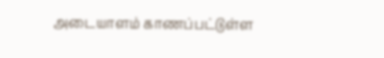அடையாளம் காணப்பட்டுள்ள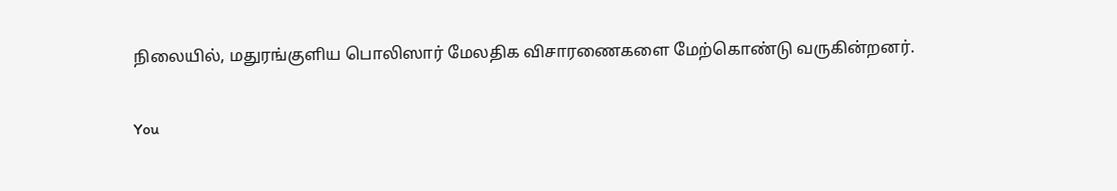நிலையில், மதுரங்குளிய பொலிஸார் மேலதிக விசாரணைகளை மேற்கொண்டு வருகின்றனர்.

You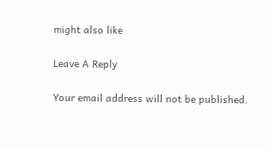might also like

Leave A Reply

Your email address will not be published.